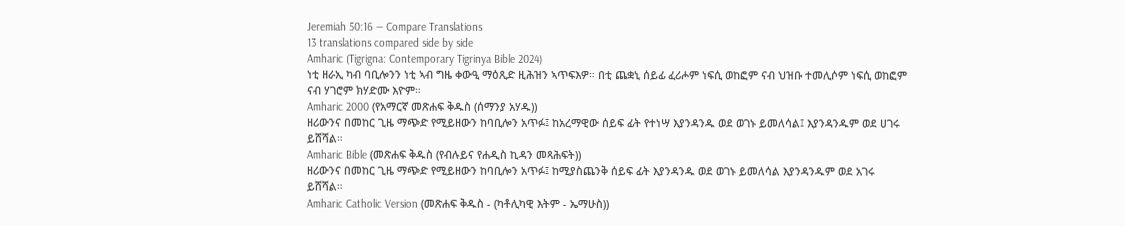Jeremiah 50:16 — Compare Translations
13 translations compared side by side
Amharic (Tigrigna: Contemporary Tigrinya Bible 2024)
ነቲ ዘራኢ ካብ ባቢሎንን ነቲ ኣብ ግዜ ቀውዒ ማዕጺድ ዚሕዝን ኣጥፍእዎ። በቲ ጨቋኒ ሰይፊ ፈሪሖም ነፍሲ ወከፎም ናብ ህዝቡ ተመሊሶም ነፍሲ ወከፎም ናብ ሃገሮም ክሃድሙ እዮም።
Amharic 2000 (የአማርኛ መጽሐፍ ቅዱስ (ሰማንያ አሃዱ))
ዘሪውንና በመከር ጊዜ ማጭድ የሚይዘውን ከባቢሎን አጥፉ፤ ከአረማዊው ሰይፍ ፊት የተነሣ እያንዳንዱ ወደ ወገኑ ይመለሳል፤ እያንዳንዱም ወደ ሀገሩ ይሸሻል።
Amharic Bible (መጽሐፍ ቅዱስ (የብሉይና የሐዲስ ኪዳን መጻሕፍት))
ዘሪውንና በመከር ጊዜ ማጭድ የሚይዘውን ከባቢሎን አጥፉ፤ ከሚያስጨንቅ ሰይፍ ፊት እያንዳንዱ ወደ ወገኑ ይመለሳል እያንዳንዱም ወደ አገሩ ይሸሻል።
Amharic Catholic Version (መጽሐፍ ቅዱስ - (ካቶሊካዊ እትም - ኤማሁስ))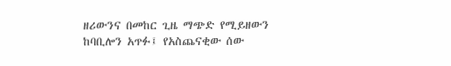ዘሪውንና በመከር ጊዜ ማጭድ የሚይዘውን ከባቢሎን አጥፉ፤ የአስጨናቂው ሰው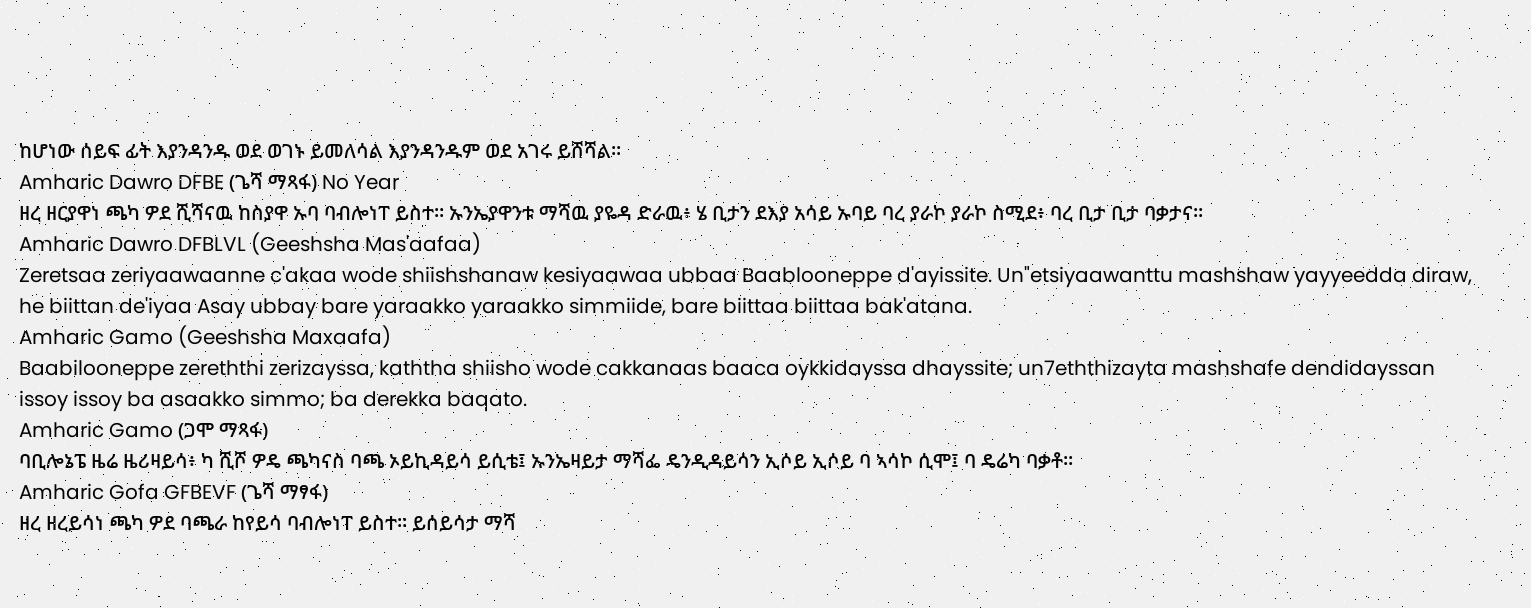ከሆነው ሰይፍ ፊት እያንዳንዱ ወደ ወገኑ ይመለሳል እያንዳንዱም ወደ አገሩ ይሸሻል።
Amharic Dawro DFBE (ጌሻ ማጻፋ) No Year
ዘረ ዘርያዋነ ጫካ ዎደ ሺሻናዉ ከስያዋ ኡባ ባብሎነፐ ይስተ። ኡንኤያዋንቱ ማሻዉ ያዬዳ ድራዉ፥ ሄ ቢታን ደእያ አሳይ ኡባይ ባረ ያራኮ ያራኮ ስሚደ፥ ባረ ቢታ ቢታ ባቃታና።
Amharic Dawro DFBLVL (Geeshsha Mas'aafaa)
Zeretsaa zeriyaawaanne c'akaa wode shiishshanaw kesiyaawaa ubbaa Baablooneppe d'ayissite. Un"etsiyaawanttu mashshaw yayyeedda diraw, he biittan de'iyaa Asay ubbay bare yaraakko yaraakko simmiide, bare biittaa biittaa bak'atana.
Amharic Gamo (Geeshsha Maxaafa)
Baabilooneppe zereththi zerizayssa, kaththa shiisho wode cakkanaas baaca oykkidayssa dhayssite; un7eththizayta mashshafe dendidayssan issoy issoy ba asaakko simmo; ba derekka baqato.
Amharic Gamo (ጋሞ ማጻፋ)
ባቢሎኔፔ ዜሬ ዜሪዛይሳ፥ ካ ሺሾ ዎዴ ጫካናስ ባጫ ኦይኪዳይሳ ይሲቴ፤ ኡንኤዛይታ ማሻፌ ዴንዲዳይሳን ኢሶይ ኢሶይ ባ ኣሳኮ ሲሞ፤ ባ ዴሬካ ባቃቶ።
Amharic Gofa GFBEVF (ጌሻ ማፃፋ)
ዘረ ዘረይሳነ ጫካ ዎደ ባጫራ ከየይሳ ባብሎነፐ ይስተ። ይሰይሳታ ማሻ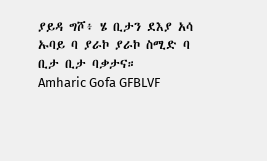ያይዳ ግሾ፥ ሄ ቢታን ደእያ አሳ ኡባይ ባ ያራኮ ያራኮ ስሚድ ባ ቢታ ቢታ ባቃታና።
Amharic Gofa GFBLVF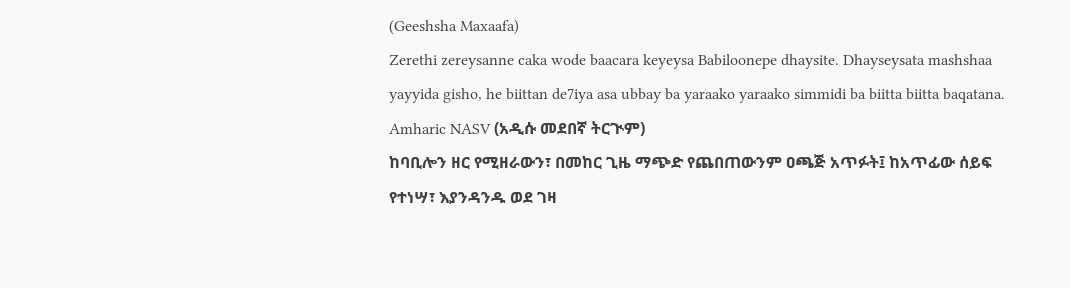(Geeshsha Maxaafa)
Zerethi zereysanne caka wode baacara keyeysa Babiloonepe dhaysite. Dhayseysata mashshaa yayyida gisho, he biittan de7iya asa ubbay ba yaraako yaraako simmidi ba biitta biitta baqatana.
Amharic NASV (አዲሱ መደበኛ ትርጒም)
ከባቢሎን ዘር የሚዘራውን፣ በመከር ጊዜ ማጭድ የጨበጠውንም ዐጫጅ አጥፉት፤ ከአጥፊው ሰይፍ የተነሣ፣ እያንዳንዱ ወደ ገዛ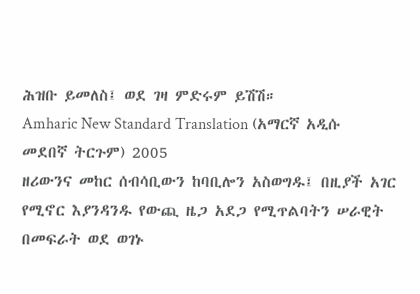ሕዝቡ ይመለስ፤ ወደ ገዛ ምድሩም ይሽሽ።
Amharic New Standard Translation (አማርኛ አዲሱ መደበኛ ትርጉም) 2005
ዘሪውንና መከር ሰብሳቢውን ከባቢሎን አስወግዱ፤ በዚያች አገር የሚኖር እያንዳንዱ የውጪ ዜጋ አደጋ የሚጥልባትን ሠራዊት በመፍራት ወደ ወገኑ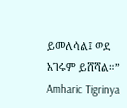ይመለሳል፤ ወደ አገሩም ይሸሻል።”
Amharic Tigrinya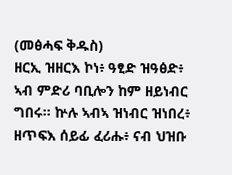(መፅሓፍ ቅዱስ)
ዘርኢ ዝዘርእ ኮነ፥ ዓፂድ ዝዓፅድ፥ ኣብ ምድሪ ባቢሎን ከም ዘይነብር ግበሩ። ኵሉ ኣብኣ ዝነብር ዝነበረ፥ ዘጥፍእ ሰይፊ ፈሪሑ፥ ናብ ህዝቡ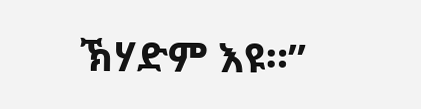ኽሃድም እዩ።”